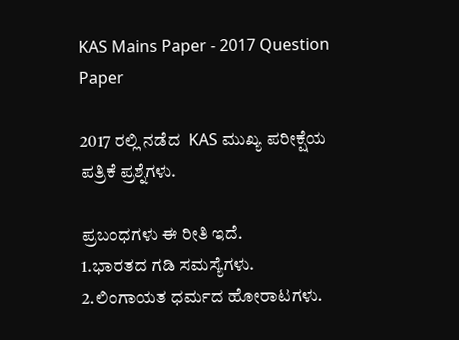KAS Mains Paper - 2017 Question Paper

2017 ರಲ್ಲಿ ನಡೆದ  KAS ಮುಖ್ಯ ಪರೀಕ್ಷೆಯ ಪತ್ರಿಕೆ ಪ್ರಶ್ನೆಗಳು.

ಪ್ರಬಂಧಗಳು ಈ ರೀತಿ ಇದೆ.
1.ಭಾರತದ ಗಡಿ ಸಮಸ್ಯೆಗಳು.
2.ಲಿಂಗಾಯತ ಧರ್ಮದ ಹೋರಾಟಗಳು.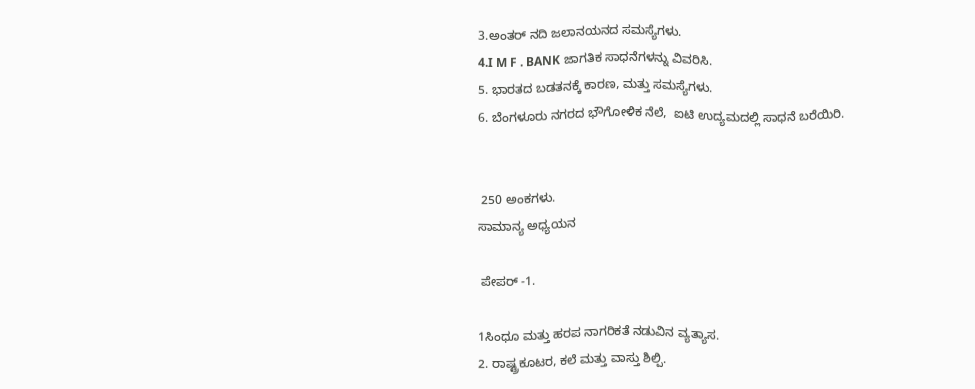3.ಅಂತರ್ ನದಿ ಜಲಾನಯನದ ಸಮಸ್ಯೆಗಳು.
4.I M F . BANK ಜಾಗತಿಕ ಸಾಧನೆಗಳನ್ನು ವಿವರಿಸಿ.
5. ಭಾರತದ ಬಡತನಕ್ಕೆ ಕಾರಣ, ಮತ್ತು ಸಮಸ್ಯೆಗಳು.
6. ಬೆಂಗಳೂರು ನಗರದ ಭೌಗೋಳಿಕ ನೆಲೆ,  ಐಟಿ ಉದ್ಯಮದಲ್ಲಿ ಸಾಧನೆ ಬರೆಯಿರಿ.


 250 ಅಂಕಗಳು.
ಸಾಮಾನ್ಯ ಅಧ್ಯಯನ

 ಪೇಪರ್ -1.

1ಸಿಂಧೂ ಮತ್ತು ಹರಪ ನಾಗರಿಕತೆ ನಡುವಿನ ವ್ಯತ್ಯಾಸ.
2. ರಾಷ್ಟ್ರಕೂಟರ, ಕಲೆ ಮತ್ತು ವಾಸ್ತು ಶಿಲ್ಪಿ.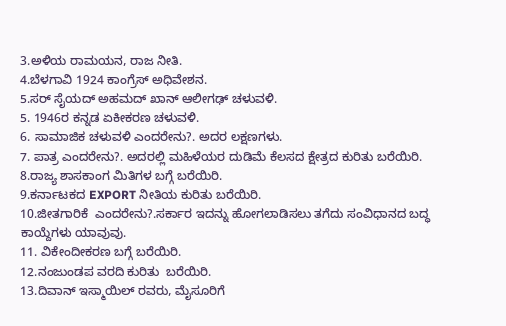3.ಅಳಿಯ ರಾಮಯನ, ರಾಜ ನೀತಿ.
4.ಬೆಳಗಾವಿ 1924 ಕಾಂಗ್ರೆಸ್ ಅಧಿವೇಶನ.
5.ಸರ್ ಸೈಯದ್ ಅಹಮದ್ ಖಾನ್ ಆಲೀಗಢ್ ಚಳುವಳಿ.
5. 1946ರ ಕನ್ನಡ ಏಕೀಕರಣ ಚಳುವಳಿ.
6. ಸಾಮಾಜಿಕ ಚಳುವಳಿ ಎಂದರೇನು?. ಅದರ ಲಕ್ಷಣಗಳು.
7. ಪಾತ್ರ ಎಂದರೇನು?. ಅದರಲ್ಲಿ ಮಹಿಳೆಯರ ದುಡಿಮೆ ಕೆಲಸದ ಕ್ಷೇತ್ರದ ಕುರಿತು ಬರೆಯಿರಿ.
8.ರಾಜ್ಯ ಶಾಸಕಾಂಗ ಮಿತಿಗಳ ಬಗ್ಗೆ ಬರೆಯಿರಿ.
9.ಕರ್ನಾಟಕದ EXPORT ನೀತಿಯ ಕುರಿತು ಬರೆಯಿರಿ.
10.ಜೀತಗಾರಿಕೆ  ಎಂದರೇನು?.ಸರ್ಕಾರ ಇದನ್ನು ಹೋಗಲಾಡಿಸಲು ತಗೆದು ಸಂವಿಧಾನದ ಬದ್ಧ ಕಾಯ್ದೆಗಳು ಯಾವುವು.
11. ವಿಕೇಂದೀಕರಣ ಬಗ್ಗೆ ಬರೆಯಿರಿ.
12.ನಂಜುಂಡಪ ವರದಿ ಕುರಿತು  ಬರೆಯಿರಿ.
13.ದಿವಾನ್ ಇಸ್ಮಾಯಿಲ್ ರವರು, ಮೈಸೂರಿಗೆ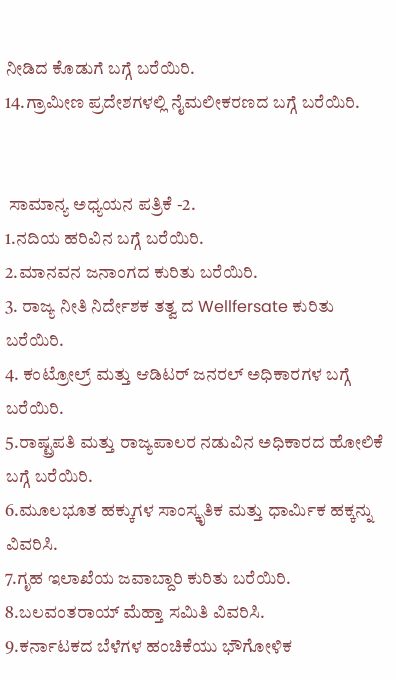ನೀಡಿದ ಕೊಡುಗೆ ಬಗ್ಗೆ ಬರೆಯಿರಿ.
14.ಗ್ರಾಮೀಣ ಪ್ರದೇಶಗಳಲ್ಲಿ ನೈಮಲೀಕರಣದ ಬಗ್ಗೆ ಬರೆಯಿರಿ.


 ಸಾಮಾನ್ಯ ಅಧ್ಯಯನ ಪತ್ರಿಕೆ -2.
1.ನದಿಯ ಹರಿವಿನ ಬಗ್ಗೆ ಬರೆಯಿರಿ.
2.ಮಾನವನ ಜನಾಂಗದ ಕುರಿತು ಬರೆಯಿರಿ.
3. ರಾಜ್ಯ ನೀತಿ ನಿರ್ದೇಶಕ ತತ್ವ ದ Wellfersate ಕುರಿತು ಬರೆಯಿರಿ.
4. ಕಂಟ್ರೋಲ್ರ್ ಮತ್ತು ಆಡಿಟರ್ ಜನರಲ್ ಅಧಿಕಾರಗಳ ಬಗ್ಗೆ ಬರೆಯಿರಿ.
5.ರಾಷ್ಟ್ರಪತಿ ಮತ್ತು ರಾಜ್ಯಪಾಲರ ನಡುವಿನ ಅಧಿಕಾರದ ಹೋಲಿಕೆ ಬಗ್ಗೆ ಬರೆಯಿರಿ.
6.ಮೂಲಭೂತ ಹಕ್ಕುಗಳ ಸಾಂಸ್ಕೃತಿಕ ಮತ್ತು ಧಾರ್ಮಿಕ ಹಕ್ಕನ್ನು ವಿವರಿಸಿ.
7.ಗೃಹ ಇಲಾಖೆಯ ಜವಾಬ್ದಾರಿ ಕುರಿತು ಬರೆಯಿರಿ.
8.ಬಲವಂತರಾಯ್ ಮೆಹ್ತಾ ಸಮಿತಿ ವಿವರಿಸಿ.
9.ಕರ್ನಾಟಕದ ಬೆಳೆಗಳ ಹಂಚಿಕೆಯು ಭೌಗೋಳಿಕ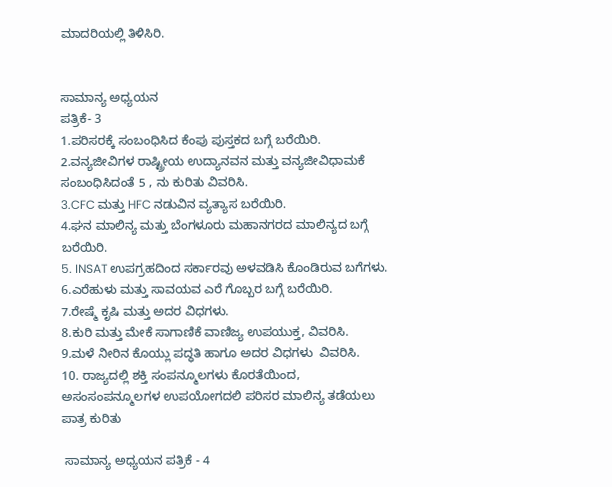ಮಾದರಿಯಲ್ಲಿ ತಿಳಿಸಿರಿ.


ಸಾಮಾನ್ಯ ಅಧ್ಯಯನ
ಪತ್ರಿಕೆ- 3
1.ಪರಿಸರಕ್ಕೆ ಸಂಬಂಧಿಸಿದ ಕೆಂಪು ಪುಸ್ತಕದ ಬಗ್ಗೆ ಬರೆಯಿರಿ.
2.ವನ್ಯಜೀವಿಗಳ ರಾಷ್ಟ್ರೀಯ ಉದ್ಯಾನವನ ಮತ್ತು ವನ್ಯಜೀವಿಧಾಮಕೆ ಸಂಬಂಧಿಸಿದಂತೆ 5 , ನು ಕುರಿತು ವಿವರಿಸಿ.
3.CFC ಮತ್ತು HFC ನಡುವಿನ ವ್ಯತ್ಯಾಸ ಬರೆಯಿರಿ.
4.ಘನ ಮಾಲಿನ್ಯ ಮತ್ತು ಬೆಂಗಳೂರು ಮಹಾನಗರದ ಮಾಲಿನ್ಯದ ಬಗ್ಗೆ ಬರೆಯಿರಿ.
5. INSAT ಉಪಗ್ರಹದಿಂದ ಸರ್ಕಾರವು ಅಳವಡಿಸಿ ಕೊಂಡಿರುವ ಬಗೆಗಳು.
6.ಎರೆಹುಳು ಮತ್ತು ಸಾವಯವ ಎರೆ ಗೊಬ್ಬರ ಬಗ್ಗೆ ಬರೆಯಿರಿ.
7.ರೇಷ್ಮೆ ಕೃಷಿ ಮತ್ತು ಅದರ ವಿಧಗಳು.
8.ಕುರಿ ಮತ್ತು ಮೇಕೆ ಸಾಗಾಣಿಕೆ ವಾಣಿಜ್ಯ ಉಪಯುಕ್ತ, ವಿವರಿಸಿ.
9.ಮಳೆ ನೀರಿನ ಕೊಯ್ಲು ಪದ್ಧತಿ ಹಾಗೂ ಅದರ ವಿಧಗಳು  ವಿವರಿಸಿ.
10. ರಾಜ್ಯದಲ್ಲಿ ಶಕ್ತಿ ಸಂಪನ್ಮೂಲಗಳು ಕೊರತೆಯಿಂದ, ಅಸಂಸಂಪನ್ಮೂಲಗಳ ಉಪಯೋಗದಲಿ ಪರಿಸರ ಮಾಲಿನ್ಯ ತಡೆಯಲು ಪಾತ್ರ ಕುರಿತು

 ಸಾಮಾನ್ಯ ಅಧ್ಯಯನ ಪತ್ರಿಕೆ - 4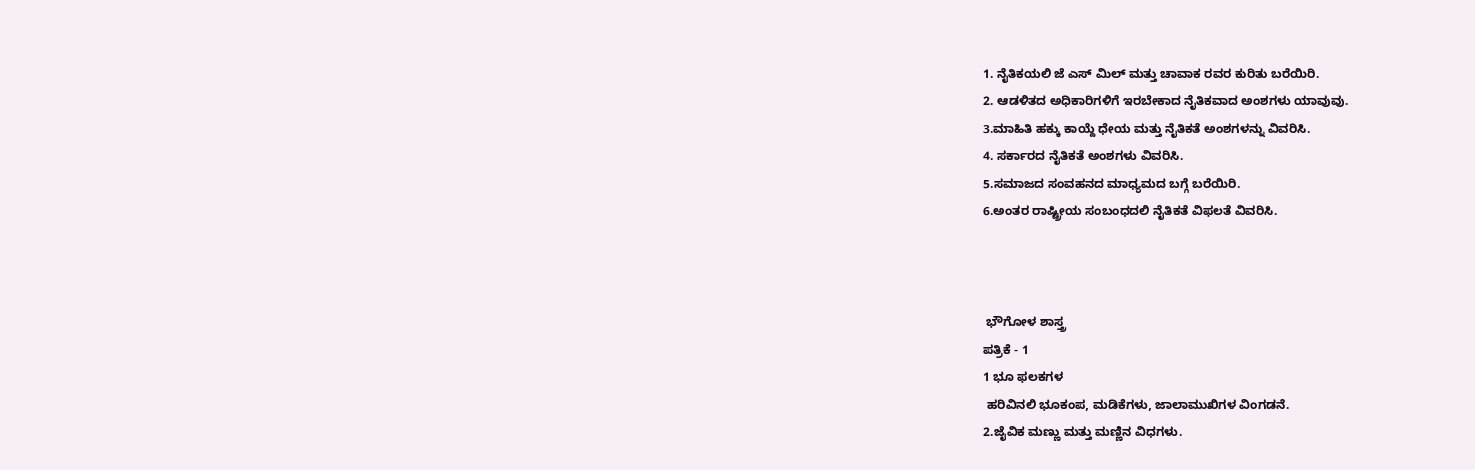1. ನೈತಿಕಯಲಿ ಜೆ ಎಸ್ ಮಿಲ್ ಮತ್ತು ಚಾವಾಕ ರವರ ಕುರಿತು ಬರೆಯಿರಿ.
2. ಆಡಳಿತದ ಅಧಿಕಾರಿಗಳಿಗೆ ಇರಬೇಕಾದ ನೈತಿಕವಾದ ಅಂಶಗಳು ಯಾವುವು.
3.ಮಾಹಿತಿ ಹಕ್ಕು ಕಾಯ್ದೆ ಧೇಯ ಮತ್ತು ನೈತಿಕತೆ ಅಂಶಗಳನ್ನು ವಿವರಿಸಿ.
4. ಸರ್ಕಾರದ ನೈತಿಕತೆ ಅಂಶಗಳು ವಿವರಿಸಿ.
5.ಸಮಾಜದ ಸಂವಹನದ ಮಾಧ್ಯಮದ ಬಗ್ಗೆ ಬರೆಯಿರಿ.
6.ಅಂತರ ರಾಷ್ಟ್ರೀಯ ಸಂಬಂಧದಲಿ ನೈತಿಕತೆ ವಿಫಲತೆ ವಿವರಿಸಿ.



 ಭೌಗೋಳ ಶಾಸ್ತ್ರ
ಪತ್ರಿಕೆ - 1
1 ಭೂ ಫಲಕಗಳ
 ಹರಿವಿನಲಿ ಭೂಕಂಪ, ಮಡಿಕೆಗಳು, ಜಾಲಾಮುಖಿಗಳ ವಿಂಗಡನೆ.
2.ಜೈವಿಕ ಮಣ್ಣು ಮತ್ತು ಮಣ್ಣಿನ ವಿಧಗಳು.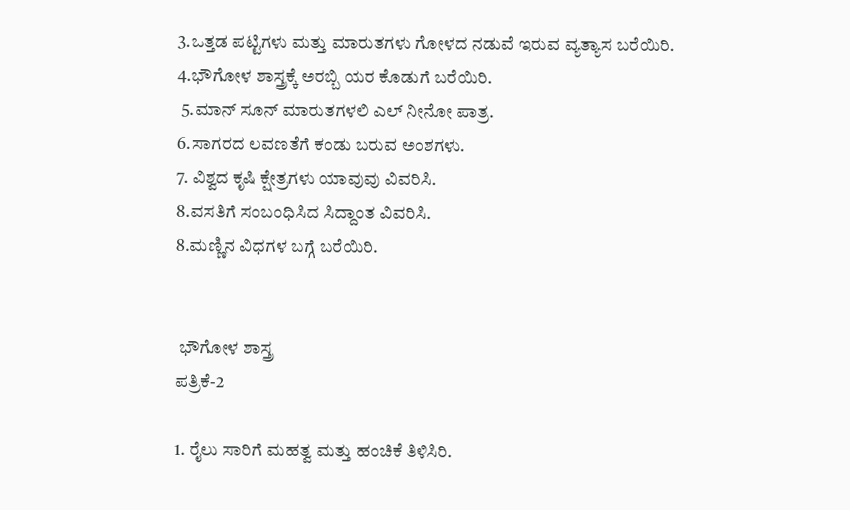3.ಒತ್ತಡ ಪಟ್ಟಿಗಳು ಮತ್ತು ಮಾರುತಗಳು ಗೋಳದ ನಡುವೆ ಇರುವ ವ್ಯತ್ಯಾಸ ಬರೆಯಿರಿ.
4.ಭೌಗೋಳ ಶಾಸ್ತ್ರಕ್ಕೆ ಅರಬ್ಬಿ ಯರ ಕೊಡುಗೆ ಬರೆಯಿರಿ.
 5.ಮಾನ್ ಸೂನ್ ಮಾರುತಗಳಲಿ ಎಲ್ ನೀನೋ ಪಾತ್ರ.
6.ಸಾಗರದ ಲವಣತೆಗೆ ಕಂಡು ಬರುವ ಅಂಶಗಳು.
7. ವಿಶ್ವದ ಕೃಷಿ ಕ್ಷೇತ್ರಗಳು ಯಾವುವು ವಿವರಿಸಿ.
8.ವಸತಿಗೆ ಸಂಬಂಧಿಸಿದ ಸಿದ್ದಾಂತ ವಿವರಿಸಿ.
8.ಮಣ್ಣಿನ ವಿಧಗಳ ಬಗ್ಗೆ ಬರೆಯಿರಿ.


 ಭೌಗೋಳ ಶಾಸ್ತ್ರ
ಪತ್ರಿಕೆ-2

1. ರೈಲು ಸಾರಿಗೆ ಮಹತ್ವ ಮತ್ತು ಹಂಚಿಕೆ ತಿಳಿಸಿರಿ.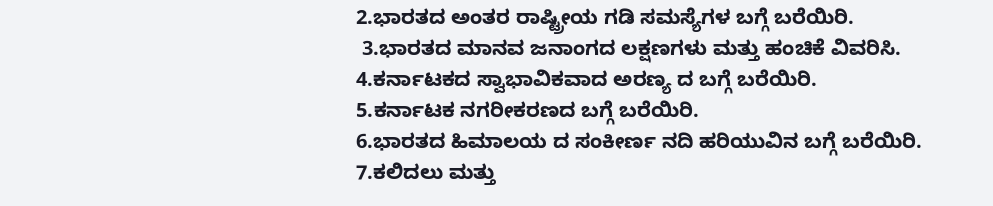2.ಭಾರತದ ಅಂತರ ರಾಷ್ಟ್ರೀಯ ಗಡಿ ಸಮಸ್ಯೆಗಳ ಬಗ್ಗೆ ಬರೆಯಿರಿ.
 3.ಭಾರತದ ಮಾನವ ಜನಾಂಗದ ಲಕ್ಷಣಗಳು ಮತ್ತು ಹಂಚಿಕೆ ವಿವರಿಸಿ.
4.ಕರ್ನಾಟಕದ ಸ್ವಾಭಾವಿಕವಾದ ಅರಣ್ಯ ದ ಬಗ್ಗೆ ಬರೆಯಿರಿ.
5.ಕರ್ನಾಟಕ ನಗರೀಕರಣದ ಬಗ್ಗೆ ಬರೆಯಿರಿ.
6.ಭಾರತದ ಹಿಮಾಲಯ ದ ಸಂಕೀರ್ಣ ನದಿ ಹರಿಯುವಿನ ಬಗ್ಗೆ ಬರೆಯಿರಿ.
7.ಕಲಿದಲು ಮತ್ತು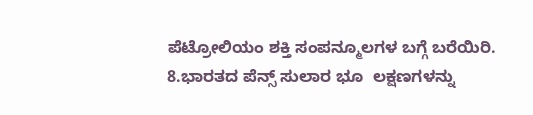ಪೆಟ್ರೋಲಿಯಂ ಶಕ್ತಿ ಸಂಪನ್ಮೂಲಗಳ ಬಗ್ಗೆ ಬರೆಯಿರಿ.
8.ಭಾರತದ ಪೆನ್ಸ್ ಸುಲಾರ ಭೂ  ಲಕ್ಷಣಗಳನ್ನು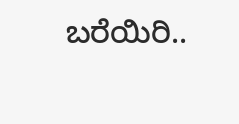ಬರೆಯಿರಿ..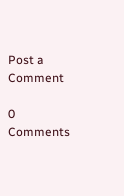Post a Comment

0 Comments